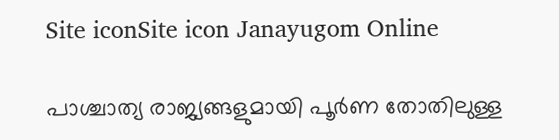Site iconSite icon Janayugom Online

പാശ്ചാത്യ രാജ്യങ്ങളുമായി പൂർണ തോതിലുള്ള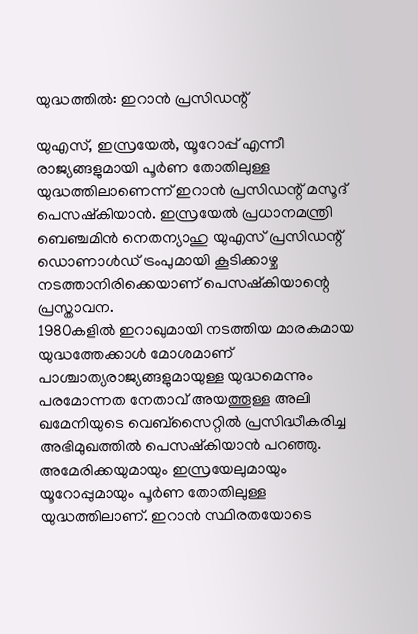യുദ്ധത്തില്‍: ഇറാന്‍ പ്രസിഡന്റ്

യുഎസ്, ഇസ്രയേൽ, യൂറോപ്പ് എന്നീ രാജ്യങ്ങളുമായി പൂര്‍ണ തോതിലുള്ള യുദ്ധത്തിലാണെന്ന് ഇറാൻ പ്രസിഡന്റ് മസൂദ് പെസഷ്കിയാന്‍. ഇസ്രയേൽ പ്രധാനമന്ത്രി ബെഞ്ചമിൻ നെതന്യാഹു യുഎസ് പ്രസിഡന്റ് ഡൊണാള്‍ഡ് ട്രംപുമായി കൂടിക്കാഴ്ച നടത്താനിരിക്കെയാണ് പെസഷ്കിയാന്റെ പ്രസ്താവന.
1980കളിൽ ഇറാഖുമായി നടത്തിയ മാരകമായ യുദ്ധത്തേക്കാൾ മോശമാണ് പാശ്ചാത്യരാജ്യങ്ങളുമായുള്ള യുദ്ധമെന്നും പരമോന്നത നേതാവ് അയത്തൂള്ള അലി ഖമേനിയുടെ വെബ്‌സൈറ്റിൽ പ്രസിദ്ധീകരിച്ച അഭിമുഖത്തിൽ പെസഷ്കിയാന്‍ പറഞ്ഞു. അമേരിക്കയുമായും ഇസ്രയേലുമായും യൂറോപ്പുമായും പൂർണ തോതിലുള്ള യുദ്ധത്തിലാണ്. ഇറാന്‍ സ്ഥിരതയോടെ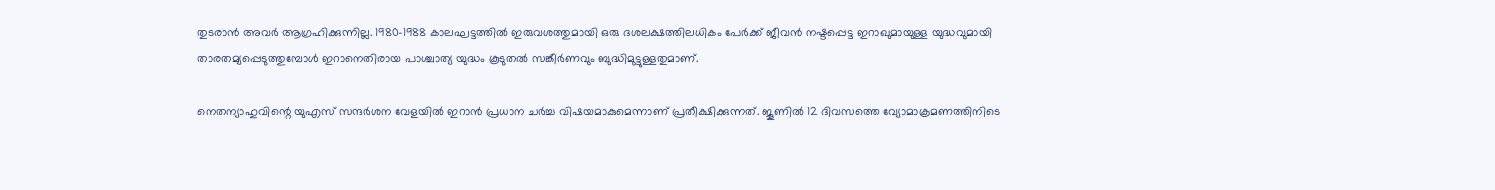തുടരാന്‍ അവര്‍ ആഗ്രഹിക്കുന്നില്ല. 1980–1988 കാലഘട്ടത്തിൽ ഇരുവശത്തുമായി ഒരു ദശലക്ഷത്തിലധികം പേർക്ക് ജീവൻ നഷ്ടപ്പെട്ട ഇറാഖുമായുള്ള യുദ്ധവുമായി താരതമ്യപ്പെടുത്തുമ്പോൾ ഇറാനെതിരായ പാശ്ചാത്യ യുദ്ധം കൂടുതൽ സങ്കീർണവും ബുദ്ധിമുട്ടുള്ളതുമാണ്.

നെതന്യാഹുവിന്റെ യുഎസ് സന്ദർശന വേളയിൽ ഇറാന്‍ പ്രധാന ചര്‍ച്ച വിഷയമാകുമെന്നാണ് പ്രതീക്ഷിക്കുന്നത്. ജൂണിൽ 12 ദിവസത്തെ വ്യോമാക്രമണത്തിനിടെ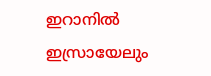ഇറാനിൽ ഇസ്രായേലും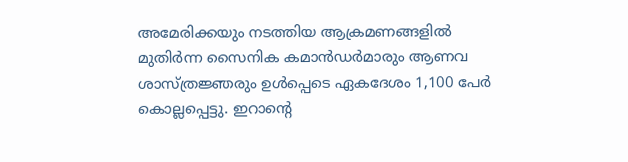അമേരിക്കയും നടത്തിയ ആക്രമണങ്ങളിൽ മുതിർന്ന സൈനിക കമാൻഡർമാരും ആണവ ശാസ്ത്രജ്ഞരും ഉൾപ്പെടെ ഏകദേശം 1,100 പേര്‍ കൊല്ലപ്പെട്ടു. ഇറാന്റെ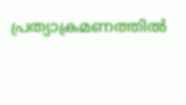പ്രത്യാക്രമണത്തില്‍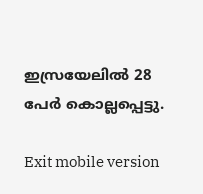ഇസ്രയേലിൽ 28 പേർ കൊല്ലപ്പെട്ടു.

Exit mobile version